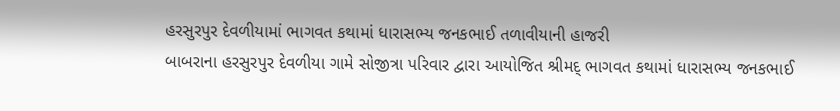હરસુરપુર દેવળીયામાં ભાગવત કથામાં ધારાસભ્ય જનકભાઈ તળાવીયાની હાજરી
બાબરાના હરસુરપુર દેવળીયા ગામે સોજીત્રા પરિવાર દ્વારા આયોજિત શ્રીમદ્ ભાગવત કથામાં ધારાસભ્ય જનકભાઈ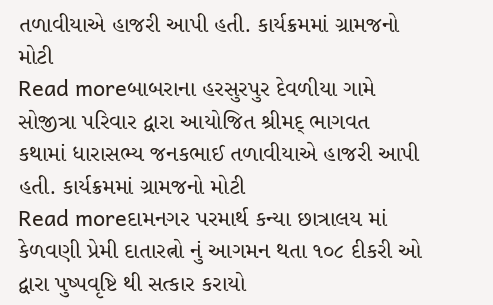તળાવીયાએ હાજરી આપી હતી. કાર્યક્રમમાં ગ્રામજનો મોટી
Read moreબાબરાના હરસુરપુર દેવળીયા ગામે સોજીત્રા પરિવાર દ્વારા આયોજિત શ્રીમદ્ ભાગવત કથામાં ધારાસભ્ય જનકભાઈ તળાવીયાએ હાજરી આપી હતી. કાર્યક્રમમાં ગ્રામજનો મોટી
Read moreદામનગર પરમાર્થ કન્યા છાત્રાલય માં કેળવણી પ્રેમી દાતારત્નો નું આગમન થતા ૧૦૮ દીકરી ઓ દ્વારા પુષ્પવૃષ્ટિ થી સત્કાર કરાયો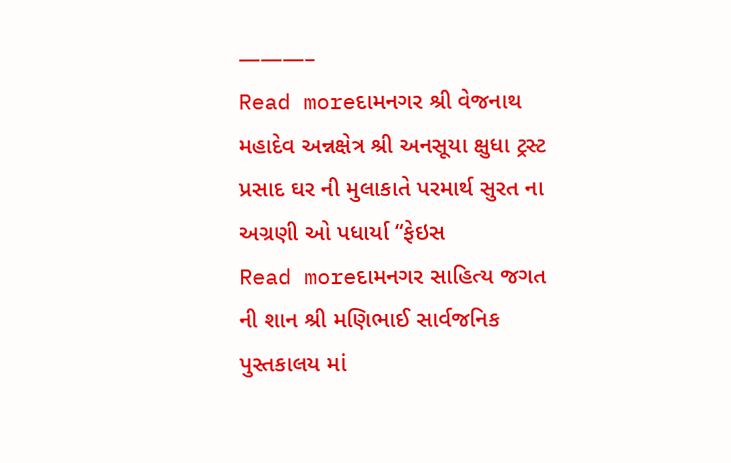———–
Read moreદામનગર શ્રી વેજનાથ મહાદેવ અન્નક્ષેત્ર શ્રી અનસૂયા ક્ષુધા ટ્રસ્ટ પ્રસાદ ઘર ની મુલાકાતે પરમાર્થ સુરત ના અગ્રણી ઓ પધાર્યા “ફેઇસ
Read moreદામનગર સાહિત્ય જગત ની શાન શ્રી મણિભાઈ સાર્વજનિક પુસ્તકાલય માં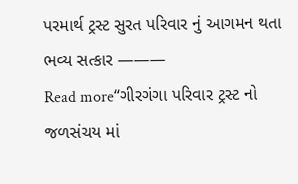પરમાર્થ ટ્રસ્ટ સુરત પરિવાર નું આગમન થતા ભવ્ય સત્કાર ———
Read more“ગીરગંગા પરિવાર ટ્રસ્ટ નો જળસંચય માં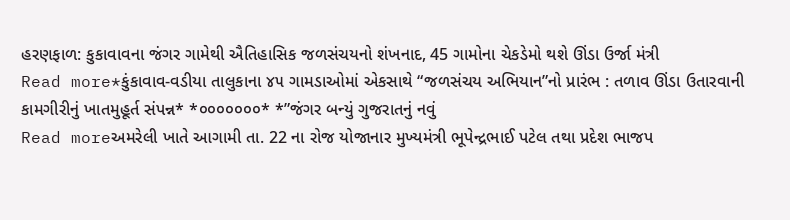હરણફાળ: કુકાવાવના જંગર ગામેથી ઐતિહાસિક જળસંચયનો શંખનાદ, 45 ગામોના ચેકડેમો થશે ઊંડા ઉર્જા મંત્રી
Read more*કુંકાવાવ-વડીયા તાલુકાના ૪૫ ગામડાઓમાં એકસાથે “જળસંચય અભિયાન”નો પ્રારંભ : તળાવ ઊંડા ઉતારવાની કામગીરીનું ખાતમુહૂર્ત સંપન્ન* *૦૦૦૦૦૦૦* *”જંગર બન્યું ગુજરાતનું નવું
Read moreઅમરેલી ખાતે આગામી તા. 22 ના રોજ યોજાનાર મુખ્યમંત્રી ભૂપેન્દ્રભાઈ પટેલ તથા પ્રદેશ ભાજપ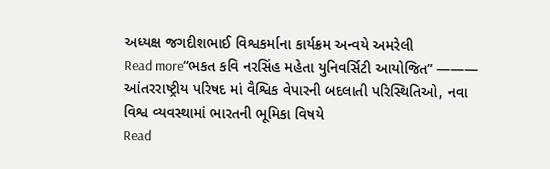અધ્યક્ષ જગદીશભાઈ વિશ્વકર્માના કાર્યક્રમ અન્વયે અમરેલી
Read more“ભકત કવિ નરસિંહ મહેતા યુનિવર્સિટી આયોજિત” ——— આંતરરાષ્ટ્રીય પરિષદ માં વૈશ્વિક વેપારની બદલાતી પરિસ્થિતિઓ, નવા વિશ્વ વ્યવસ્થામાં ભારતની ભૂમિકા વિષયે
Read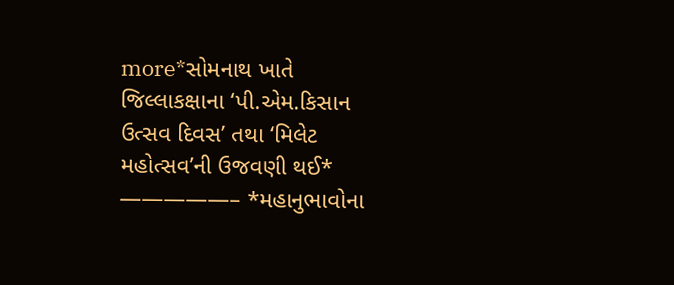more*સોમનાથ ખાતે જિલ્લાકક્ષાના ‘પી.એમ.કિસાન ઉત્સવ દિવસ’ તથા ‘મિલેટ મહોત્સવ’ની ઉજવણી થઈ* —————– *મહાનુભાવોના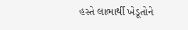હસ્તે લાભાર્થી ખેડૂતોને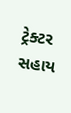ટ્રેક્ટર સહાય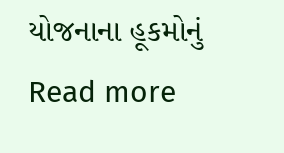યોજનાના હૂકમોનું
Read more